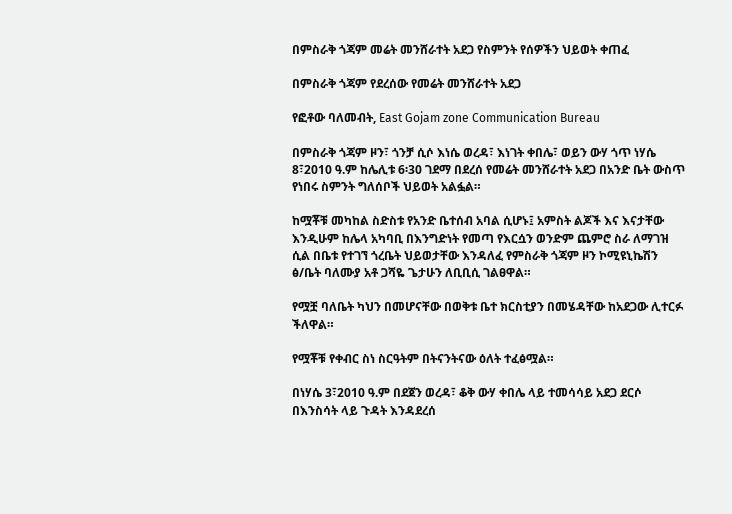በምስራቅ ጎጃም መሬት መንሸራተት አደጋ የስምንት የሰዎችን ህይወት ቀጠፈ

በምስራቅ ጎጃም የደረሰው የመሬት መንሸራተት አደጋ

የፎቶው ባለመብት, East Gojam zone Communication Bureau

በምስራቅ ጎጃም ዞን፣ ጎንቻ ሲሶ እነሴ ወረዳ፣ እነገት ቀበሌ፣ ወይን ውሃ ጎጥ ነሃሴ 8፣2010 ዓ.ም ከሌሊቱ 6፡30 ገደማ በደረሰ የመሬት መንሸራተት አደጋ በአንድ ቤት ውስጥ የነበሩ ስምንት ግለሰቦች ህይወት አልፏል።

ከሟቾቹ መካከል ስድስቱ የአንድ ቤተሰብ አባል ሲሆኑ፤ አምስት ልጆች እና እናታቸው እንዲሁም ከሌላ አካባቢ በእንግድነት የመጣ የእርሷን ወንድም ጨምሮ ስራ ለማገዝ ሲል በቤቱ የተገኘ ጎረቤት ህይወታቸው እንዳለፈ የምስራቅ ጎጃም ዞን ኮሚዩኒኬሽን ፅ/ቤት ባለሙያ አቶ ጋሻዬ ጌታሁን ለቢቢሲ ገልፀዋል።

የሟቿ ባለቤት ካህን በመሆናቸው በወቅቱ ቤተ ክርስቲያን በመሄዳቸው ከአደጋው ሊተርፉ ችለዋል።

የሟቾቹ የቀብር ስነ ስርዓትም በትናንትናው ዕለት ተፈፅሟል።

በነሃሴ 3፣2010 ዓ.ም በደጀን ወረዳ፣ ቆቅ ውሃ ቀበሌ ላይ ተመሳሳይ አደጋ ደርሶ በእንስሳት ላይ ጉዳት እንዳደረሰ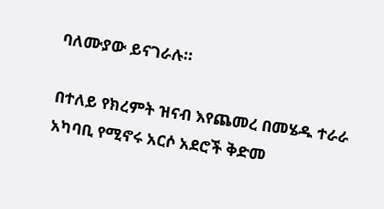ባለሙያው ይናገራሉ።

በተለይ የክረምት ዝናብ እየጨመረ በመሄዱ ተራራ አካባቢ የሚኖሩ አርሶ አደሮች ቅድመ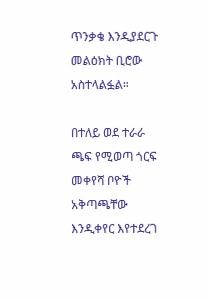ጥንቃቄ እንዲያደርጉ መልዕክት ቢሮው አስተላልፏል።

በተለይ ወደ ተራራ ጫፍ የሚወጣ ጎርፍ መቀየሻ ቦዮች አቅጣጫቸው እንዲቀየር እየተደረገ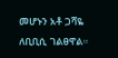መሆኑን አቶ ጋሻዬ ለቢቢሲ ገልፀዋል።